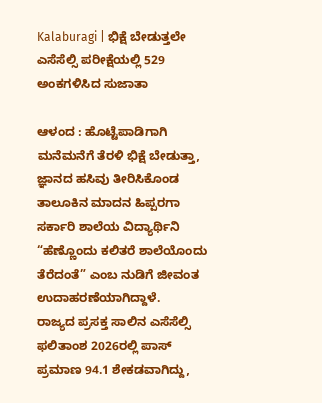Kalaburagi | ಭಿಕ್ಷೆ ಬೇಡುತ್ತಲೇ ಎಸೆಸೆಲ್ಸಿ ಪರೀಕ್ಷೆಯಲ್ಲಿ 529 ಅಂಕಗಳಿಸಿದ ಸುಜಾತಾ

ಆಳಂದ : ಹೊಟ್ಟೆಪಾಡಿಗಾಗಿ ಮನೆಮನೆಗೆ ತೆರಳಿ ಭಿಕ್ಷೆ ಬೇಡುತ್ತಾ, ಜ್ಞಾನದ ಹಸಿವು ತೀರಿಸಿಕೊಂಡ ತಾಲೂಕಿನ ಮಾದನ ಹಿಪ್ಪರಗಾ ಸರ್ಕಾರಿ ಶಾಲೆಯ ವಿದ್ಯಾರ್ಥಿನಿ “ಹೆಣ್ಣೊಂದು ಕಲಿತರೆ ಶಾಲೆಯೊಂದು ತೆರೆದಂತೆ” ಎಂಬ ನುಡಿಗೆ ಜೀವಂತ ಉದಾಹರಣೆಯಾಗಿದ್ದಾಳೆ.
ರಾಜ್ಯದ ಪ್ರಸಕ್ತ ಸಾಲಿನ ಎಸೆಸೆಲ್ಸಿ ಫಲಿತಾಂಶ 2026ರಲ್ಲಿ ಪಾಸ್ ಪ್ರಮಾಣ 94.1 ಶೇಕಡವಾಗಿದ್ದು,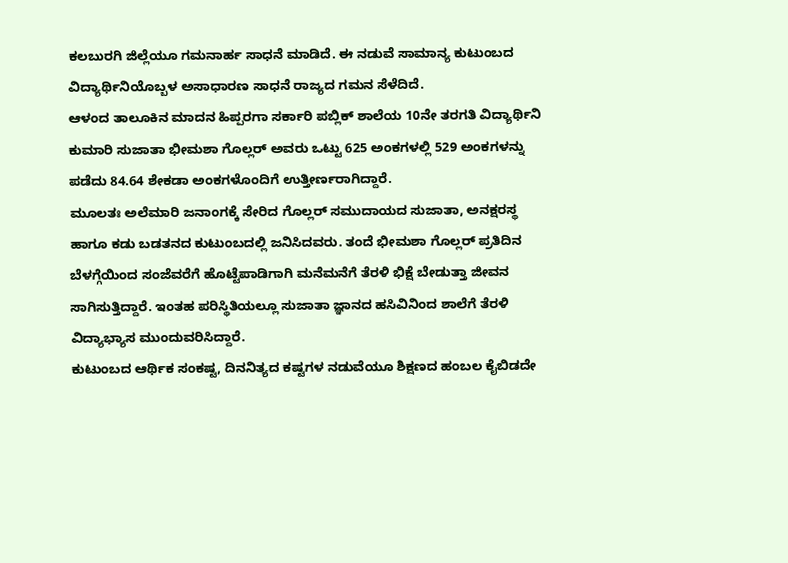ಕಲಬುರಗಿ ಜಿಲ್ಲೆಯೂ ಗಮನಾರ್ಹ ಸಾಧನೆ ಮಾಡಿದೆ. ಈ ನಡುವೆ ಸಾಮಾನ್ಯ ಕುಟುಂಬದ ವಿದ್ಯಾರ್ಥಿನಿಯೊಬ್ಬಳ ಅಸಾಧಾರಣ ಸಾಧನೆ ರಾಜ್ಯದ ಗಮನ ಸೆಳೆದಿದೆ.
ಆಳಂದ ತಾಲೂಕಿನ ಮಾದನ ಹಿಪ್ಪರಗಾ ಸರ್ಕಾರಿ ಪಬ್ಲಿಕ್ ಶಾಲೆಯ 10ನೇ ತರಗತಿ ವಿದ್ಯಾರ್ಥಿನಿ ಕುಮಾರಿ ಸುಜಾತಾ ಭೀಮಶಾ ಗೊಲ್ಲರ್ ಅವರು ಒಟ್ಟು 625 ಅಂಕಗಳಲ್ಲಿ 529 ಅಂಕಗಳನ್ನು ಪಡೆದು 84.64 ಶೇಕಡಾ ಅಂಕಗಳೊಂದಿಗೆ ಉತ್ತೀರ್ಣರಾಗಿದ್ದಾರೆ.
ಮೂಲತಃ ಅಲೆಮಾರಿ ಜನಾಂಗಕ್ಕೆ ಸೇರಿದ ಗೊಲ್ಲರ್ ಸಮುದಾಯದ ಸುಜಾತಾ, ಅನಕ್ಷರಸ್ಥ ಹಾಗೂ ಕಡು ಬಡತನದ ಕುಟುಂಬದಲ್ಲಿ ಜನಿಸಿದವರು. ತಂದೆ ಭೀಮಶಾ ಗೊಲ್ಲರ್ ಪ್ರತಿದಿನ ಬೆಳಗ್ಗೆಯಿಂದ ಸಂಜೆವರೆಗೆ ಹೊಟ್ಟೆಪಾಡಿಗಾಗಿ ಮನೆಮನೆಗೆ ತೆರಳಿ ಭಿಕ್ಷೆ ಬೇಡುತ್ತಾ ಜೀವನ ಸಾಗಿಸುತ್ತಿದ್ದಾರೆ. ಇಂತಹ ಪರಿಸ್ಥಿತಿಯಲ್ಲೂ ಸುಜಾತಾ ಜ್ಞಾನದ ಹಸಿವಿನಿಂದ ಶಾಲೆಗೆ ತೆರಳಿ ವಿದ್ಯಾಭ್ಯಾಸ ಮುಂದುವರಿಸಿದ್ದಾರೆ.
ಕುಟುಂಬದ ಆರ್ಥಿಕ ಸಂಕಷ್ಟ, ದಿನನಿತ್ಯದ ಕಷ್ಟಗಳ ನಡುವೆಯೂ ಶಿಕ್ಷಣದ ಹಂಬಲ ಕೈಬಿಡದೇ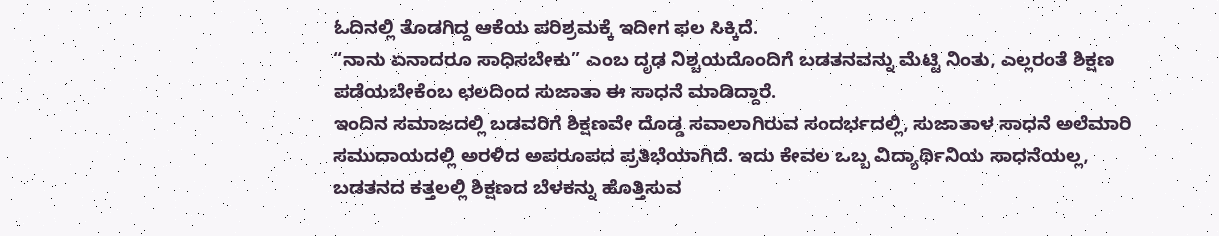ಓದಿನಲ್ಲಿ ತೊಡಗಿದ್ದ ಆಕೆಯ ಪರಿಶ್ರಮಕ್ಕೆ ಇದೀಗ ಫಲ ಸಿಕ್ಕಿದೆ.
“ನಾನು ಏನಾದರೂ ಸಾಧಿಸಬೇಕು” ಎಂಬ ದೃಢ ನಿಶ್ಚಯದೊಂದಿಗೆ ಬಡತನವನ್ನು ಮೆಟ್ಟಿ ನಿಂತು, ಎಲ್ಲರಂತೆ ಶಿಕ್ಷಣ ಪಡೆಯಬೇಕೆಂಬ ಛಲದಿಂದ ಸುಜಾತಾ ಈ ಸಾಧನೆ ಮಾಡಿದ್ದಾರೆ.
ಇಂದಿನ ಸಮಾಜದಲ್ಲಿ ಬಡವರಿಗೆ ಶಿಕ್ಷಣವೇ ದೊಡ್ಡ ಸವಾಲಾಗಿರುವ ಸಂದರ್ಭದಲ್ಲಿ, ಸುಜಾತಾಳ ಸಾಧನೆ ಅಲೆಮಾರಿ ಸಮುದಾಯದಲ್ಲಿ ಅರಳಿದ ಅಪರೂಪದ ಪ್ರತಿಭೆಯಾಗಿದೆ. ಇದು ಕೇವಲ ಒಬ್ಬ ವಿದ್ಯಾರ್ಥಿನಿಯ ಸಾಧನೆಯಲ್ಲ, ಬಡತನದ ಕತ್ತಲಲ್ಲಿ ಶಿಕ್ಷಣದ ಬೆಳಕನ್ನು ಹೊತ್ತಿಸುವ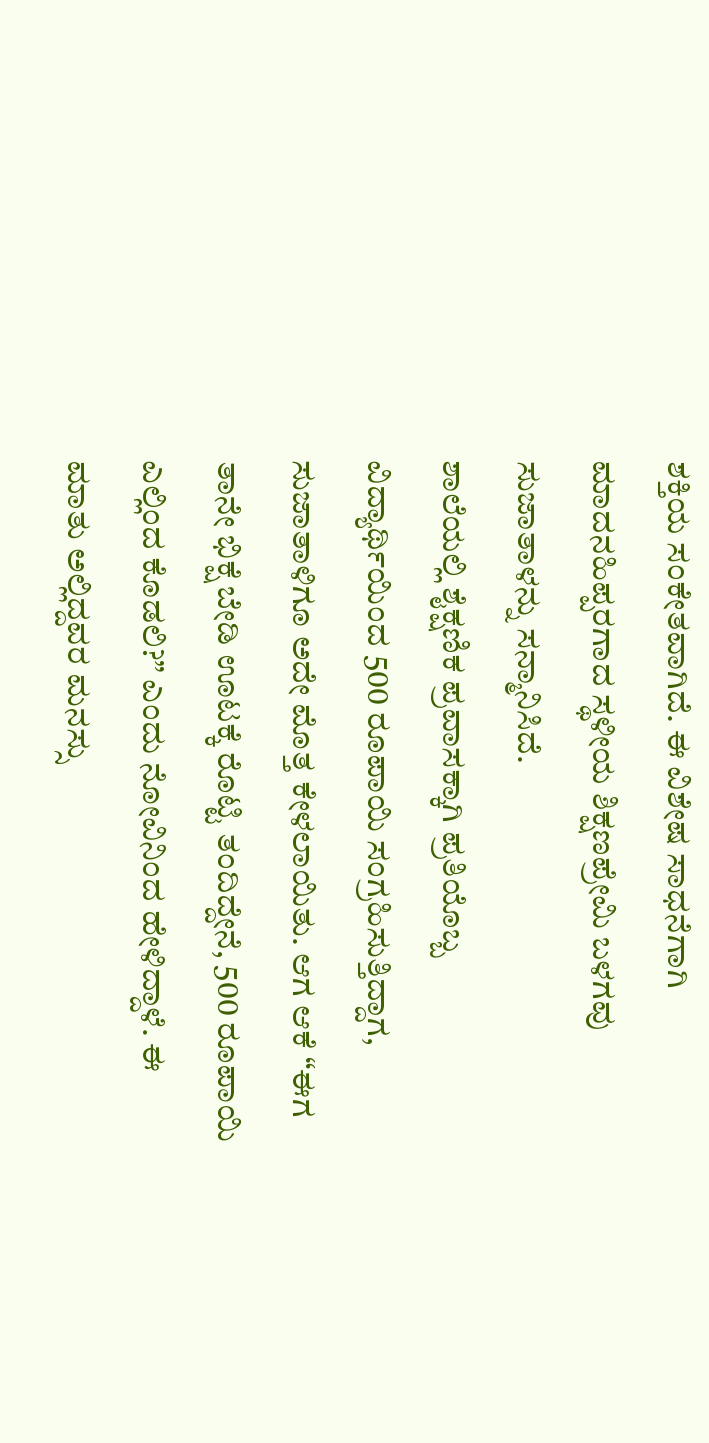ಶಕ್ತಿಯ ಸಂಕೇತವಾಗಿದೆ. ಈ ವಿಶೇಷ ಸಾಧನೆಗಾಗಿ ಮಾದನಹಿಪ್ಪರಗಾದ ಸ್ಥಳೀಯ ಶಿಕ್ಷಣಪ್ರೇಮಿ ಬಳಗವು ಸುಜಾತಾಳನ್ನು ಸನ್ಮಾನಿಸಿದೆ.
ಶಾಲೆಯಲ್ಲಿ ಶೈಕ್ಷಣಿಕ ಪ್ರವಾಸಕ್ಕಾಗಿ ಪ್ರತಿಯೊಬ್ಬ ವಿದ್ಯಾರ್ಥಿಯಿಂದ 500 ರೂಪಾಯಿ ಸಂಗ್ರಹಿಸುತ್ತಿದ್ದಾಗ, ಸುಜಾತಾಳಿಗೂ ಅದೇ ಮೊತ್ತ ಕೇಳಲಾಯಿತು. ಆಗ ಆಕೆ “ಈಗ ತಾನೇ ಭಿಕ್ಷೆ ಬೇಡಿ ಊಟಕ್ಕೆ ರೊಟ್ಟಿ ತಂದಿದ್ದೇನೆ, 500 ರೂಪಾಯಿ ಎಲ್ಲಿಂದ ಕೊಡಲಿ?” ಎಂದು ನೋವಿನಿಂದ ಹೇಳಿದ್ದಾಳೆ. ಈ ಮಾತು ಅಲ್ಲಿದ್ದವರ ಮನಸ್ಸು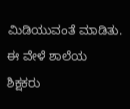ಮಿಡಿಯುವಂತೆ ಮಾಡಿತು. ಈ ವೇಳೆ ಶಾಲೆಯ ಶಿಕ್ಷಕರು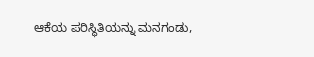ಆಕೆಯ ಪರಿಸ್ಥಿತಿಯನ್ನು ಮನಗಂಡು,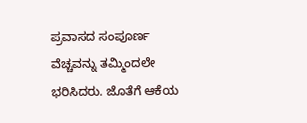ಪ್ರವಾಸದ ಸಂಪೂರ್ಣ ವೆಚ್ಚವನ್ನು ತಮ್ಮಿಂದಲೇ ಭರಿಸಿದರು. ಜೊತೆಗೆ ಆಕೆಯ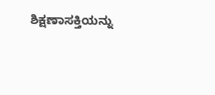ಶಿಕ್ಷಣಾಸಕ್ತಿಯನ್ನು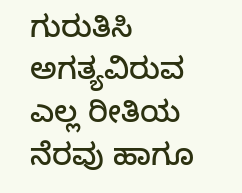ಗುರುತಿಸಿ ಅಗತ್ಯವಿರುವ ಎಲ್ಲ ರೀತಿಯ ನೆರವು ಹಾಗೂ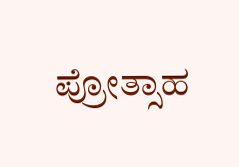ಪ್ರೋತ್ಸಾಹ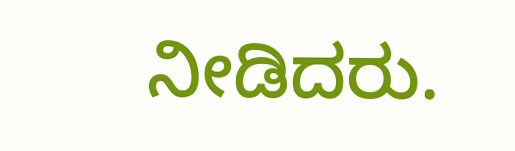ನೀಡಿದರು.